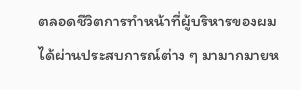ตลอดชีวิตการทำหน้าที่ผู้บริหารของผมได้ผ่านประสบการณ์ต่าง ๆ มามากมายห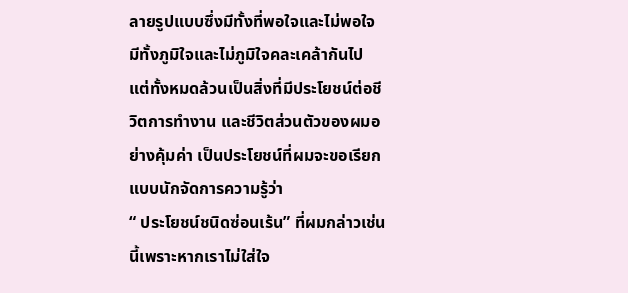ลายรูปแบบซึ่งมีทั้งที่พอใจและไม่พอใจ มีทั้งภูมิใจและไม่ภูมิใจคละเคล้ากันไป แต่ทั้งหมดล้วนเป็นสิ่งที่มีประโยชน์ต่อชีวิตการทำงาน และชีวิตส่วนตัวของผมอย่างคุ้มค่า เป็นประโยชน์ที่ผมจะขอเรียกแบบนักจัดการความรู้ว่า
“ ประโยชน์ชนิดซ่อนเร้น” ที่ผมกล่าวเช่นนี้เพราะหากเราไม่ใส่ใจ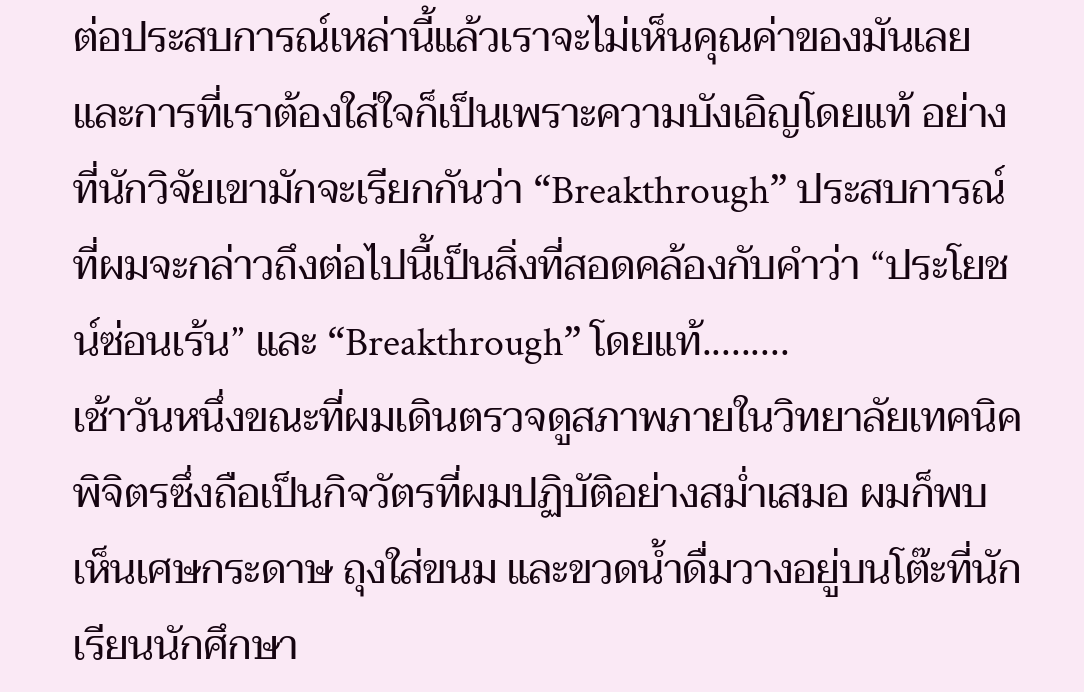ต่อประสบการณ์เหล่านี้แล้วเราจะไม่เห็นคุณค่าของมันเลย และการที่เราต้องใส่ใจก็เป็นเพราะความบังเอิญโดยแท้ อย่างที่นักวิจัยเขามักจะเรียกกันว่า “Breakthrough” ประสบการณ์ที่ผมจะกล่าวถึงต่อไปนี้เป็นสิ่งที่สอดคล้องกับคำว่า “ประโยชน์ซ่อนเร้น” และ “Breakthrough” โดยแท้.........
เช้าวันหนึ่งขณะที่ผมเดินตรวจดูสภาพภายในวิทยาลัยเทคนิคพิจิตรซึ่งถือเป็นกิจวัตรที่ผมปฏิบัติอย่างสม่ำเสมอ ผมก็พบเห็นเศษกระดาษ ถุงใส่ขนม และขวดน้ำดื่มวางอยู่บนโต๊ะที่นักเรียนนักศึกษา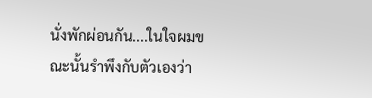นั่งพักผ่อนกัน....ในใจผมขณะนั้นรำพึงกับตัวเองว่า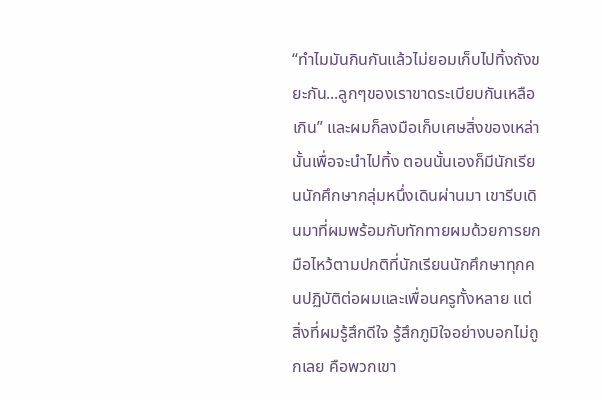“ทำไมมันกินกันแล้วไม่ยอมเก็บไปทิ้งถังขยะกัน...ลูกๆของเราขาดระเบียบกันเหลือเกิน” และผมก็ลงมือเก็บเศษสิ่งของเหล่านั้นเพื่อจะนำไปทิ้ง ตอนนั้นเองก็มีนักเรียนนักศึกษากลุ่มหนึ่งเดินผ่านมา เขารีบเดินมาที่ผมพร้อมกับทักทายผมด้วยการยกมือไหว้ตามปกติที่นักเรียนนักศึกษาทุกคนปฏิบัติต่อผมและเพื่อนครูทั้งหลาย แต่สิ่งที่ผมรู้สึกดีใจ รู้สึกภูมิใจอย่างบอกไม่ถูกเลย คือพวกเขา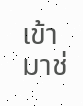เข้ามาช่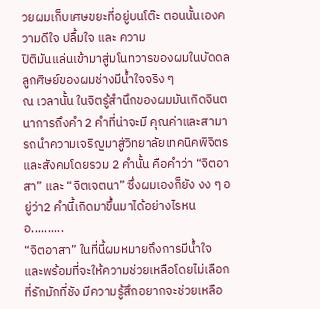วยผมเก็บเศษขยะที่อยู่บนโต๊ะ ตอนนั้นเองความดีใจ ปลื้มใจ และ ความ
ปิติมันแล่นเข้ามาสู่มโนทวารของผมในบัดดล ลูกศิษย์ของผมช่างมีน้ำใจจริง ๆ
ณ เวลานั้น ในจิตรู้สำนึกของผมมันเกิดจินตนาการถึงคำ 2 คำที่น่าจะมี คุณค่าและสามารถนำความเจริญมาสู่วิทยาลัยเทคนิคพิจิตรและสังคมโดยรวม 2 คำนั้น คือคำว่า “จิตอาสา” และ “จิตเจตนา” ซึ่งผมเองก็ยัง งง ๆ อยู่ว่า2 คำนี้เกิดมาขึ้นมาได้อย่างไรหนอ..........
“จิตอาสา” ในที่นี้ผมหมายถึงการมีน้ำใจ และพร้อมที่จะให้ความช่วยเหลือโดยไม่เลือกที่รักมักที่ชัง มีความรู้สึกอยากจะช่วยเหลือ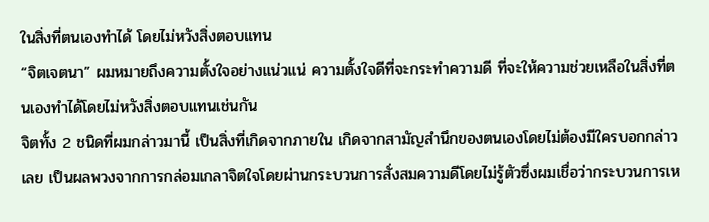ในสิ่งที่ตนเองทำได้ โดยไม่หวังสิ่งตอบแทน
“จิตเจตนา” ผมหมายถึงความตั้งใจอย่างแน่วแน่ ความตั้งใจดีที่จะกระทำความดี ที่จะให้ความช่วยเหลือในสิ่งที่ตนเองทำได้โดยไม่หวังสิ่งตอบแทนเช่นกัน
จิตทั้ง 2 ชนิดที่ผมกล่าวมานี้ เป็นสิ่งที่เกิดจากภายใน เกิดจากสามัญสำนึกของตนเองโดยไม่ต้องมีใครบอกกล่าวเลย เป็นผลพวงจากการกล่อมเกลาจิตใจโดยผ่านกระบวนการสั่งสมความดีโดยไม่รู้ตัวซึ่งผมเชื่อว่ากระบวนการเห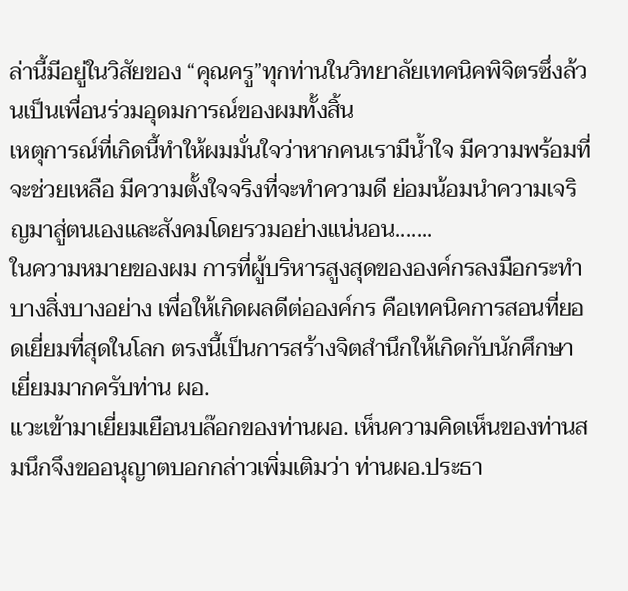ล่านี้มีอยู่ในวิสัยของ “คุณครู”ทุกท่านในวิทยาลัยเทคนิคพิจิตรซึ่งล้วนเป็นเพื่อนร่วมอุดมการณ์ของผมทั้งสิ้น
เหตุการณ์ที่เกิดนี้ทำให้ผมมั่นใจว่าหากคนเรามีน้ำใจ มีความพร้อมที่จะช่วยเหลือ มีความตั้งใจจริงที่จะทำความดี ย่อมน้อมนำความเจริญมาสู่ตนเองและสังคมโดยรวมอย่างแน่นอน.......
ในความหมายของผม การที่ผู้บริหารสูงสุดขององค์กรลงมือกระทำบางสิ่งบางอย่าง เพื่อให้เกิดผลดีต่อองค์กร คือเทคนิคการสอนที่ยอดเยี่ยมที่สุดในโลก ตรงนี้เป็นการสร้างจิตสำนึกให้เกิดกับนักศึกษา เยี่ยมมากครับท่าน ผอ.
แวะเข้ามาเยี่ยมเยือนบล๊อกของท่านผอ. เห็นความคิดเห็นของท่านสมนึกจึงขออนุญาตบอกกล่าวเพิ่มเติมว่า ท่านผอ.ประธา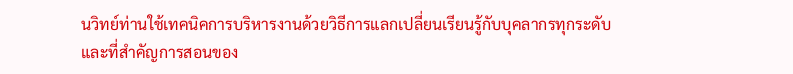นวิทย์ท่านใช้เทคนิคการบริหารงานด้วยวิธีการแลกเปลี่ยนเรียนรู้กับบุคลากรทุกระดับ และที่สำคัญการสอนของ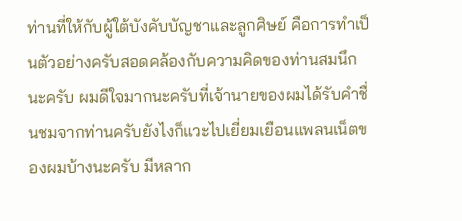ท่านที่ให้กับผู้ใต้บังคับบัญชาและลูกศิษย์ คือการทำเป็นตัวอย่างครับสอดคล้องกับความคิดของท่านสมนึกนะครับ ผมดีใจมากนะครับที่เจ้านายของผมได้รับคำชื่นชมจากท่านครับยังไงก็แวะไปเยี่ยมเยือนแพลนเน็ตของผมบ้างนะครับ มีหลาก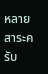หลายสาระครับ